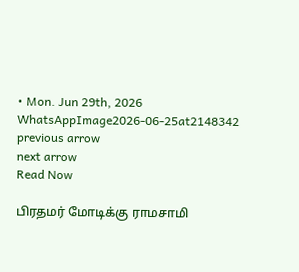• Mon. Jun 29th, 2026
WhatsAppImage2026-06-25at2148342
previous arrow
next arrow
Read Now

பிரதமர் மோடிக்கு ராமசாமி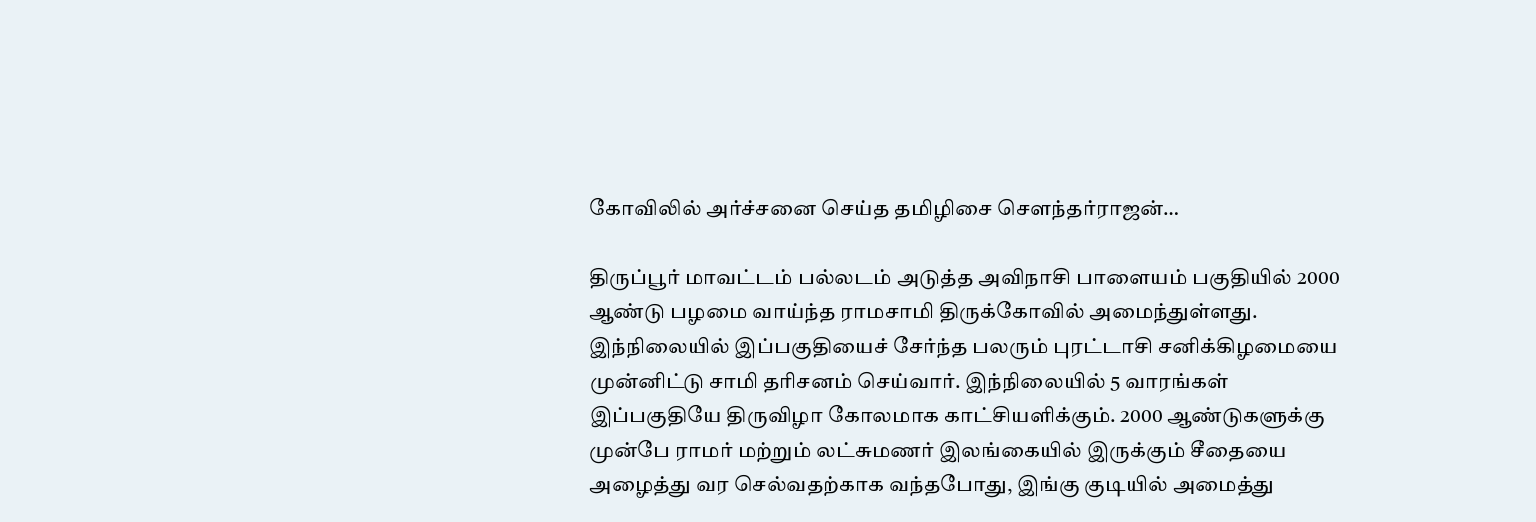கோவிலில் அர்ச்சனை செய்த தமிழிசை சௌந்தர்ராஜன்…

திருப்பூர் மாவட்டம் பல்லடம் அடுத்த அவிநாசி பாளையம் பகுதியில் 2000 ஆண்டு பழமை வாய்ந்த ராமசாமி திருக்கோவில் அமைந்துள்ளது. இந்நிலையில் இப்பகுதியைச் சேர்ந்த பலரும் புரட்டாசி சனிக்கிழமையை முன்னிட்டு சாமி தரிசனம் செய்வார். இந்நிலையில் 5 வாரங்கள் இப்பகுதியே திருவிழா கோலமாக காட்சியளிக்கும். 2000 ஆண்டுகளுக்கு முன்பே ராமர் மற்றும் லட்சுமணர் இலங்கையில் இருக்கும் சீதையை அழைத்து வர செல்வதற்காக வந்தபோது, இங்கு குடியில் அமைத்து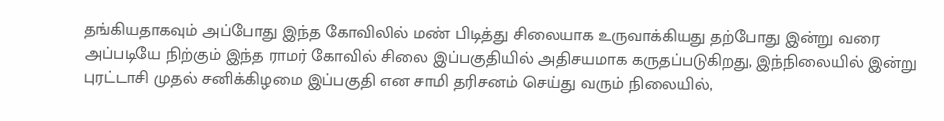தங்கியதாகவும் அப்போது இந்த கோவிலில் மண் பிடித்து சிலையாக உருவாக்கியது தற்போது இன்று வரை அப்படியே நிற்கும் இந்த ராமர் கோவில் சிலை இப்பகுதியில் அதிசயமாக கருதப்படுகிறது, இந்நிலையில் இன்று புரட்டாசி முதல் சனிக்கிழமை இப்பகுதி என சாமி தரிசனம் செய்து வரும் நிலையில்,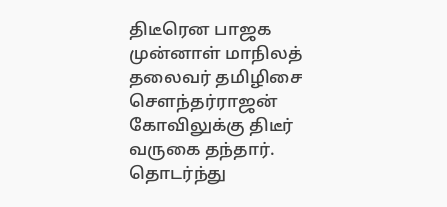திடீரென பாஜக முன்னாள் மாநிலத் தலைவர் தமிழிசை சௌந்தர்ராஜன் கோவிலுக்கு திடீர் வருகை தந்தார். தொடர்ந்து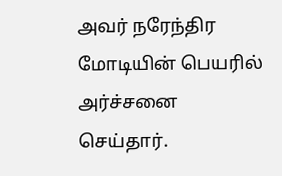அவர் நரேந்திர மோடியின் பெயரில் அர்ச்சனை செய்தார்.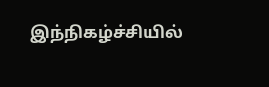இந்நிகழ்ச்சியில்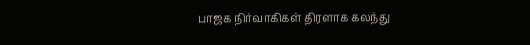பாஜக நிர்வாகிகள் திரளாக கலந்து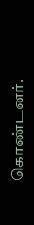கொண்டனர்.